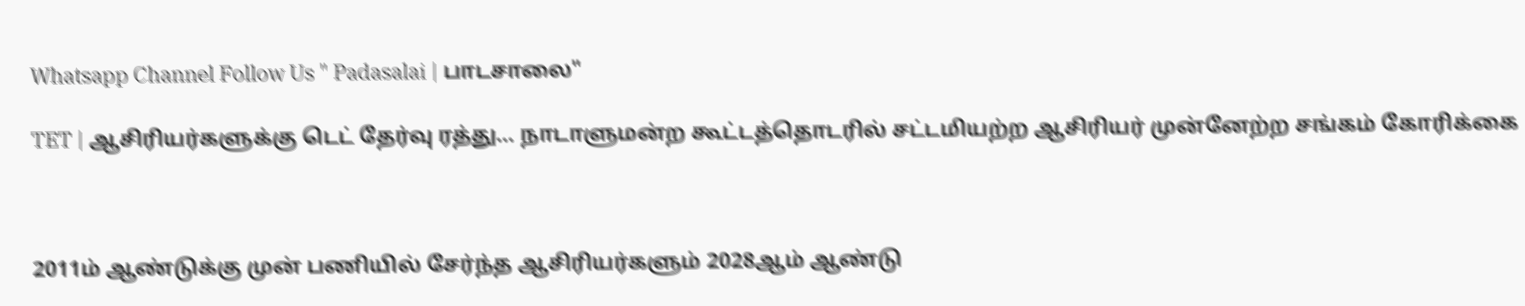Whatsapp Channel Follow Us " Padasalai | பாடசாலை"

TET | ஆசிரியர்களுக்கு டெட் தேர்வு ரத்து... நாடாளுமன்ற கூட்டத்தொடரில் சட்டமியற்ற ஆசிரியர் முன்னேற்ற சங்கம் கோரிக்கை



2011ம் ஆண்டுக்கு முன் பணியில் சேர்ந்த ஆசிரியர்களும் 2028ஆம் ஆண்டு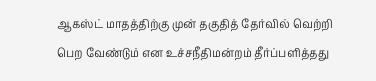ஆகஸ்ட் மாதத்திற்கு முன் தகுதித் தேர்வில் வெற்றி பெற வேண்டும் என உச்சநீதிமன்றம் தீர்ப்பளித்தது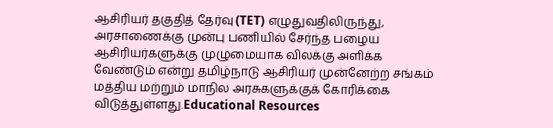ஆசிரியர் தகுதித் தேர்வு (TET) எழுதுவதிலிருந்து, அரசாணைக்கு முன்பு பணியில் சேர்ந்த பழைய ஆசிரியர்களுக்கு முழுமையாக விலக்கு அளிக்க வேண்டும் என்று தமிழ்நாடு ஆசிரியர் முன்னேற்ற சங்கம் மத்திய மற்றும் மாநில அரசுகளுக்குக் கோரிக்கை விடுத்துள்ளது.Educational Resources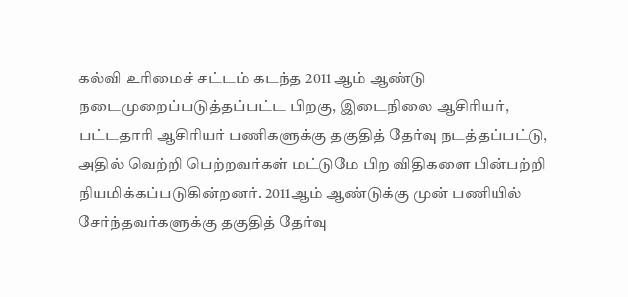கல்வி உரிமைச் சட்டம் கடந்த 2011 ஆம் ஆண்டு நடைமுறைப்படுத்தப்பட்ட பிறகு, இடைநிலை ஆசிரியர், பட்டதாரி ஆசிரியர் பணிகளுக்கு தகுதித் தேர்வு நடத்தப்பட்டு, அதில் வெற்றி பெற்றவர்கள் மட்டுமே பிற விதிகளை பின்பற்றி நியமிக்கப்படுகின்றனர். 2011ஆம் ஆண்டுக்கு முன் பணியில் சேர்ந்தவர்களுக்கு தகுதித் தேர்வு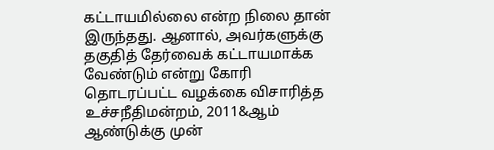கட்டாயமில்லை என்ற நிலை தான் இருந்தது. ஆனால், அவர்களுக்கு தகுதித் தேர்வைக் கட்டாயமாக்க வேண்டும் என்று கோரி தொடரப்பட்ட வழக்கை விசாரித்த உச்சநீதிமன்றம், 2011&ஆம் ஆண்டுக்கு முன்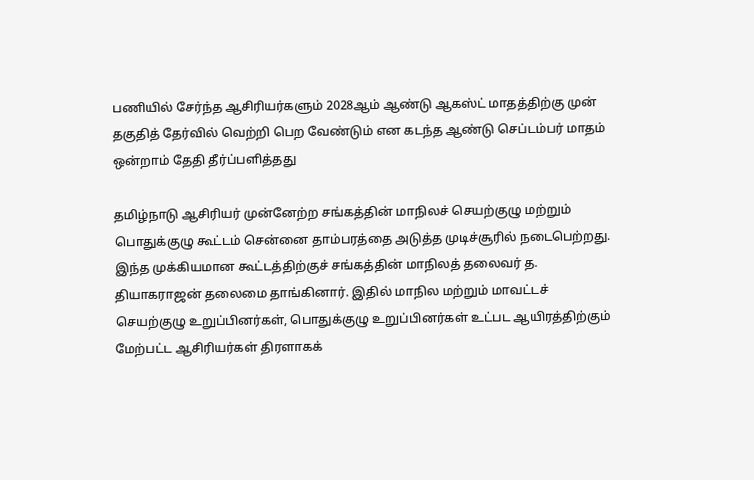பணியில் சேர்ந்த ஆசிரியர்களும் 2028ஆம் ஆண்டு ஆகஸ்ட் மாதத்திற்கு முன் தகுதித் தேர்வில் வெற்றி பெற வேண்டும் என கடந்த ஆண்டு செப்டம்பர் மாதம் ஒன்றாம் தேதி தீர்ப்பளித்தது

தமிழ்நாடு ஆசிரியர் முன்னேற்ற சங்கத்தின் மாநிலச் செயற்குழு மற்றும் பொதுக்குழு கூட்டம் சென்னை தாம்பரத்தை அடுத்த முடிச்சூரில் நடைபெற்றது. இந்த முக்கியமான கூட்டத்திற்குச் சங்கத்தின் மாநிலத் தலைவர் த. தியாகராஜன் தலைமை தாங்கினார். இதில் மாநில மற்றும் மாவட்டச் செயற்குழு உறுப்பினர்கள், பொதுக்குழு உறுப்பினர்கள் உட்பட ஆயிரத்திற்கும் மேற்பட்ட ஆசிரியர்கள் திரளாகக்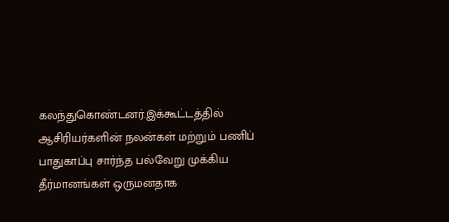கலந்துகொண்டனர்.இக்கூட்டத்தில் ஆசிரியர்களின் நலன்கள் மற்றும் பணிப் பாதுகாப்பு சார்ந்த பல்வேறு முக்கிய தீர்மானங்கள் ஒருமனதாக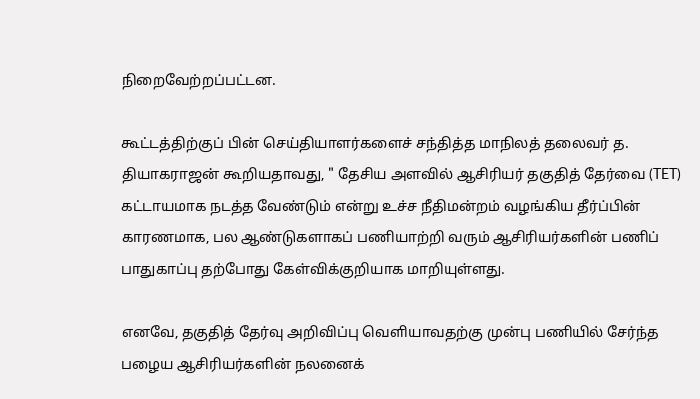நிறைவேற்றப்பட்டன.

கூட்டத்திற்குப் பின் செய்தியாளர்களைச் சந்தித்த மாநிலத் தலைவர் த. தியாகராஜன் கூறியதாவது, " தேசிய அளவில் ஆசிரியர் தகுதித் தேர்வை (TET) கட்டாயமாக நடத்த வேண்டும் என்று உச்ச நீதிமன்றம் வழங்கிய தீர்ப்பின் காரணமாக, பல ஆண்டுகளாகப் பணியாற்றி வரும் ஆசிரியர்களின் பணிப் பாதுகாப்பு தற்போது கேள்விக்குறியாக மாறியுள்ளது.

எனவே, தகுதித் தேர்வு அறிவிப்பு வெளியாவதற்கு முன்பு பணியில் சேர்ந்த பழைய ஆசிரியர்களின் நலனைக்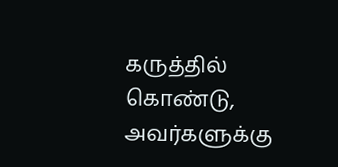கருத்தில் கொண்டு, அவர்களுக்கு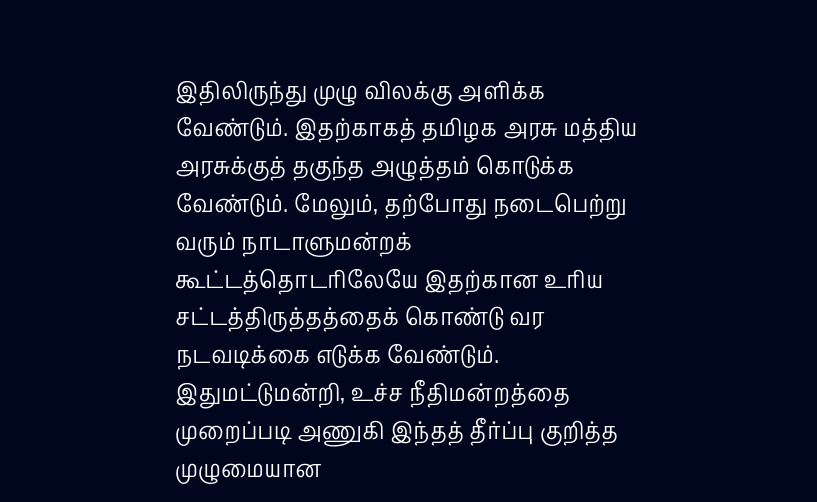இதிலிருந்து முழு விலக்கு அளிக்க வேண்டும். இதற்காகத் தமிழக அரசு மத்திய அரசுக்குத் தகுந்த அழுத்தம் கொடுக்க வேண்டும். மேலும், தற்போது நடைபெற்று வரும் நாடாளுமன்றக் கூட்டத்தொடரிலேயே இதற்கான உரிய சட்டத்திருத்தத்தைக் கொண்டு வர நடவடிக்கை எடுக்க வேண்டும். இதுமட்டுமன்றி, உச்ச நீதிமன்றத்தை முறைப்படி அணுகி இந்தத் தீர்ப்பு குறித்த முழுமையான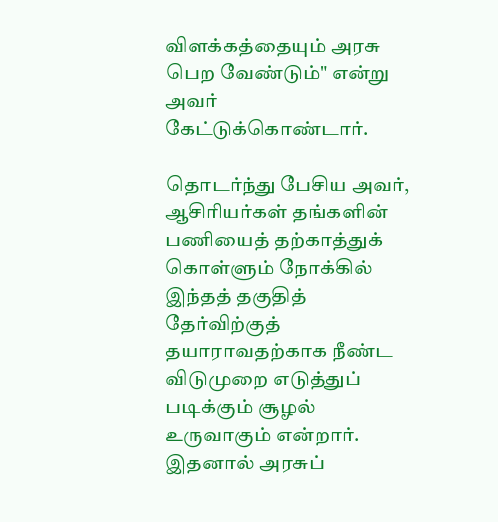விளக்கத்தையும் அரசு பெற வேண்டும்" என்று அவர் கேட்டுக்கொண்டார்.

தொடர்ந்து பேசிய அவர், ஆசிரியர்கள் தங்களின் பணியைத் தற்காத்துக் கொள்ளும் நோக்கில் இந்தத் தகுதித் தேர்விற்குத் தயாராவதற்காக நீண்ட விடுமுறை எடுத்துப் படிக்கும் சூழல் உருவாகும் என்றார். இதனால் அரசுப்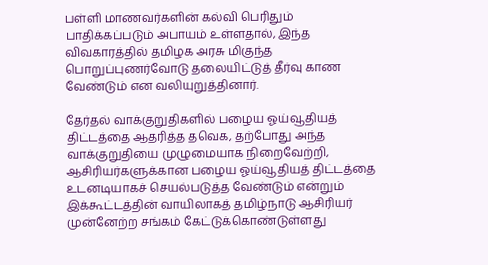பள்ளி மாணவர்களின் கல்வி பெரிதும் பாதிக்கப்படும் அபாயம் உள்ளதால், இந்த விவகாரத்தில் தமிழக அரசு மிகுந்த பொறுப்புணர்வோடு தலையிட்டுத் தீர்வு காண வேண்டும் என வலியுறுத்தினார்.

தேர்தல் வாக்குறுதிகளில் பழைய ஓய்வூதியத் திட்டத்தை ஆதரித்த தவெக, தற்போது அந்த வாக்குறுதியை முழுமையாக நிறைவேற்றி, ஆசிரியர்களுக்கான பழைய ஓய்வூதியத் திட்டத்தை உடனடியாகச் செயல்படுத்த வேண்டும் என்றும் இக்கூட்டத்தின் வாயிலாகத் தமிழ்நாடு ஆசிரியர் முன்னேற்ற சங்கம் கேட்டுக்கொண்டுள்ளது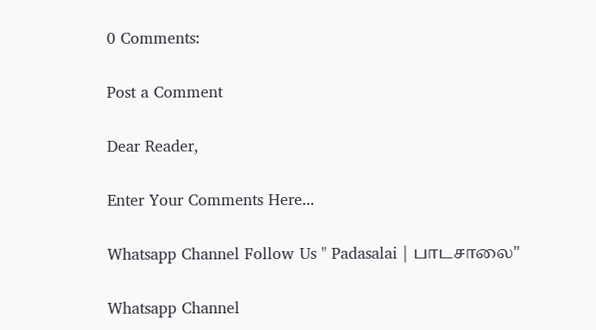0 Comments:

Post a Comment

Dear Reader,

Enter Your Comments Here...

Whatsapp Channel Follow Us " Padasalai | பாடசாலை"

Whatsapp Channel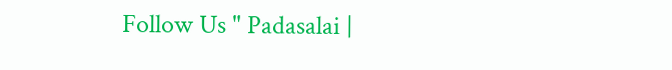Follow Us " Padasalai |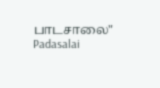பாடசாலை"
Padasalai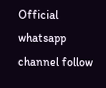Official whatsapp channel follow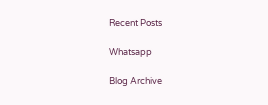Recent Posts

Whatsapp

Blog Archive